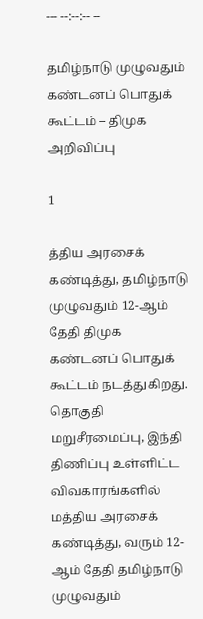--- --:--:-- --

தமிழ்நாடு முழுவதும் கண்டனப் பொதுக் கூட்டம் – திமுக அறிவிப்பு

1

த்திய அரசைக் கண்டித்து, தமிழ்நாடு முழுவதும் 12-ஆம் தேதி திமுக கண்டனப் பொதுக் கூட்டம் நடத்துகிறது. தொகுதி மறுசீரமைப்பு, இந்தி திணிப்பு உள்ளிட்ட விவகாரங்களில் மத்திய அரசைக் கண்டித்து, வரும் 12-ஆம் தேதி தமிழ்நாடு முழுவதும்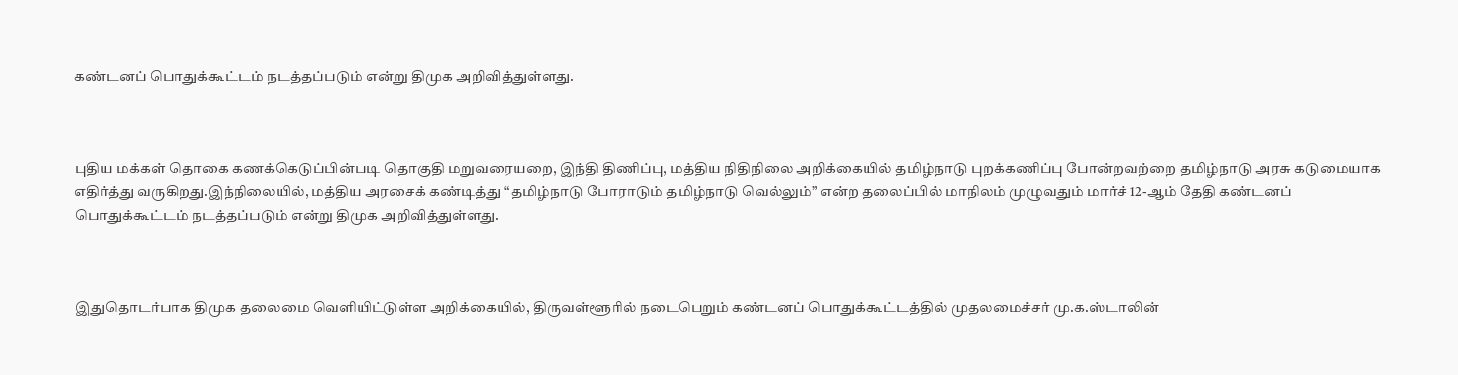கண்டனப் பொதுக்கூட்டம் நடத்தப்படும் என்று திமுக அறிவித்துள்ளது.



புதிய மக்கள் தொகை கணக்கெடுப்பின்படி தொகுதி மறுவரையறை, இந்தி திணிப்பு, மத்திய நிதிநிலை அறிக்கையில் தமிழ்நாடு புறக்கணிப்பு போன்றவற்றை தமிழ்நாடு அரசு கடுமையாக எதிர்த்து வருகிறது.இந்நிலையில், மத்திய அரசைக் கண்டித்து “தமிழ்நாடு போராடும் தமிழ்நாடு வெல்லும்” என்ற தலைப்பில் மாநிலம் முழுவதும் மார்ச் 12-ஆம் தேதி கண்டனப் பொதுக்கூட்டம் நடத்தப்படும் என்று திமுக அறிவித்துள்ளது.



இதுதொடர்பாக திமுக தலைமை வெளியிட்டுள்ள அறிக்கையில், திருவள்ளூரில் நடைபெறும் கண்டனப் பொதுக்கூட்டத்தில் முதலமைச்சர் மு.க.ஸ்டாலின்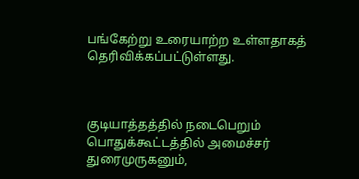பங்கேற்று உரையாற்ற உள்ளதாகத் தெரிவிக்கப்பட்டுள்ளது.



குடியாத்தத்தில் நடைபெறும் பொதுக்கூட்டத்தில் அமைச்சர் துரைமுருகனும்,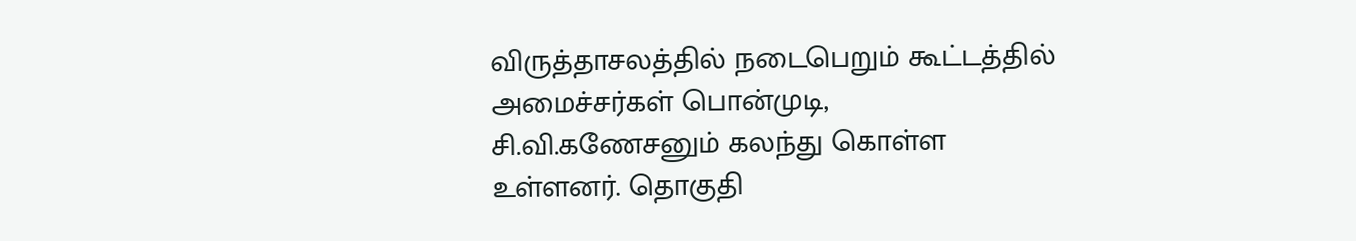விருத்தாசலத்தில் நடைபெறும் கூட்டத்தில் அமைச்சர்கள் பொன்முடி, சி.வி.கணேசனும் கலந்து கொள்ள உள்ளனர். தொகுதி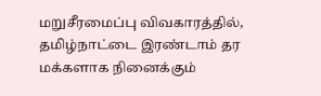மறுசீரமைப்பு விவகாரத்தில், தமிழ்நாட்டை இரண்டாம் தர மக்களாக நினைக்கும்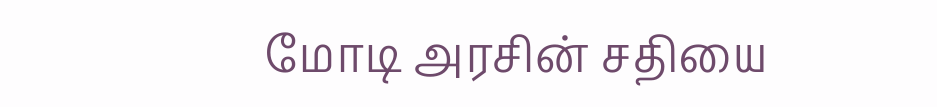மோடி அரசின் சதியை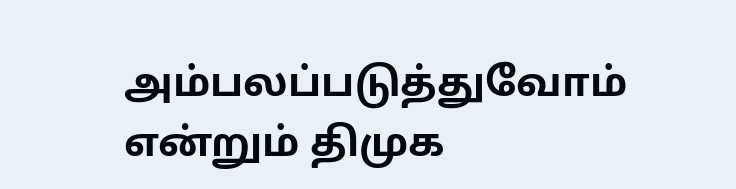அம்பலப்படுத்துவோம் என்றும் திமுக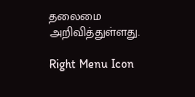தலைமை அறிவித்துள்ளது.

Right Menu Icon